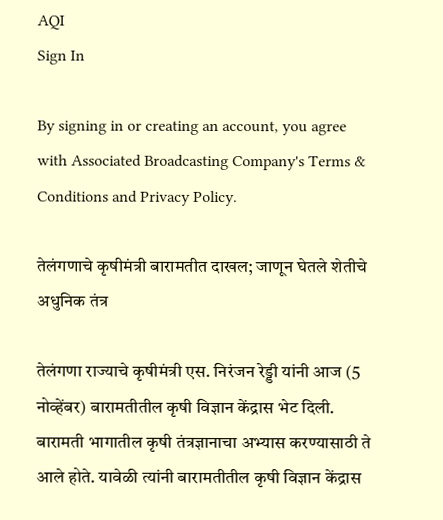AQI
Sign In

By signing in or creating an account, you agree with Associated Broadcasting Company's Terms & Conditions and Privacy Policy.

तेलंगणाचे कृषीमंत्री बारामतीत दाखल; जाणून घेतले शेतीचे अधुनिक तंत्र

तेलंगणा राज्याचे कृषीमंत्री एस. निरंजन रेड्डी यांनी आज (5 नोव्हेंबर) बारामतीतील कृषी विज्ञान केंद्रास भेट दिली. बारामती भागातील कृषी तंत्रज्ञानाचा अभ्यास करण्यासाठी ते आले होते. यावेळी त्यांनी बारामतीतील कृषी विज्ञान केंद्रास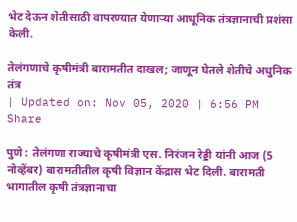भेट देऊन शेतीसाठी वापरण्यात येणाऱ्या आधूनिक तंत्रज्ञानाची प्रशंसा केली.

तेलंगणाचे कृषीमंत्री बारामतीत दाखल; जाणून घेतले शेतीचे अधुनिक तंत्र
| Updated on: Nov 05, 2020 | 6:56 PM
Share

पुणे : तेलंगणा राज्याचे कृषीमंत्री एस. निरंजन रेड्डी यांनी आज (5 नोव्हेंबर) बारामतीतील कृषी विज्ञान केंद्रास भेट दिली. बारामती भागातील कृषी तंत्रज्ञानाचा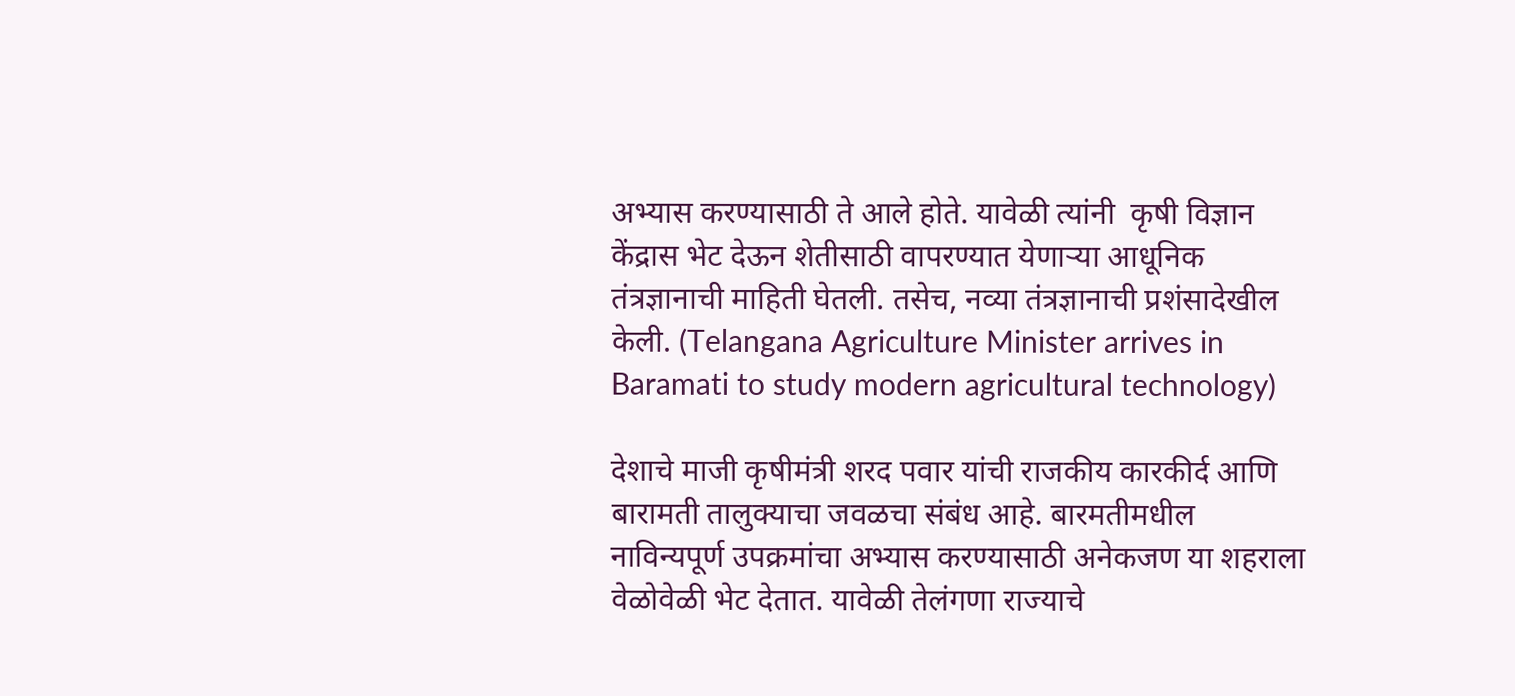अभ्यास करण्यासाठी ते आले होते. यावेळी त्यांनी  कृषी विज्ञान केंद्रास भेट देऊन शेतीसाठी वापरण्यात येणाऱ्या आधूनिक तंत्रज्ञानाची माहिती घेतली. तसेच, नव्या तंत्रज्ञानाची प्रशंसादेखील केली. (Telangana Agriculture Minister arrives in Baramati to study modern agricultural technology)

देशाचे माजी कृषीमंत्री शरद पवार यांची राजकीय कारकीर्द आणि बारामती तालुक्याचा जवळचा संबंध आहे. बारमतीमधील नाविन्यपूर्ण उपक्रमांचा अभ्यास करण्यासाठी अनेकजण या शहराला वेळोवेळी भेट देतात. यावेळी तेलंगणा राज्याचे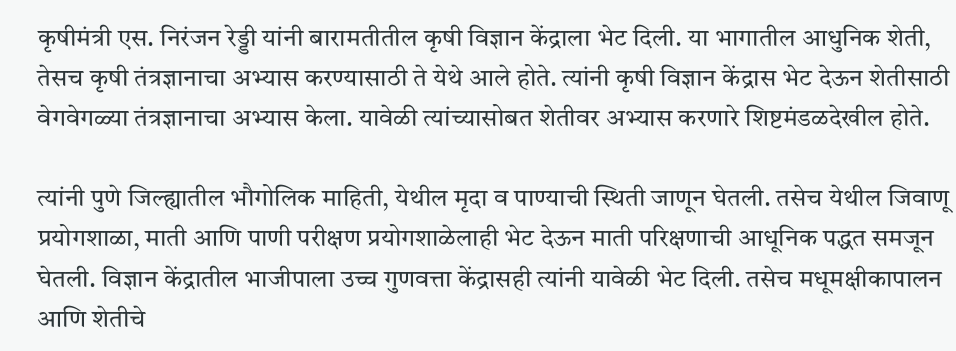कृषीमंत्री एस. निरंजन रेड्डी यांनी बारामतीतील कृषी विज्ञान केंद्राला भेट दिली. या भागातील आधुनिक शेती, तेसच कृषी तंत्रज्ञानाचा अभ्यास करण्यासाठी ते येथे आले होते. त्यांनी कृषी विज्ञान केंद्रास भेट देऊन शेतीसाठी वेगवेगळ्या तंत्रज्ञानाचा अभ्यास केला. यावेळी त्यांच्यासोबत शेतीवर अभ्यास करणारे शिष्टमंडळदेखील होते.

त्यांनी पुणे जिल्ह्यातील भौगोलिक माहिती, येथील मृदा व पाण्याची स्थिती जाणून घेतली. तसेच येथील जिवाणू प्रयोगशाळा, माती आणि पाणी परीक्षण प्रयोगशाळेलाही भेट देऊन माती परिक्षणाची आधूनिक पद्धत समजून घेतली. विज्ञान केंद्रातील भाजीपाला उच्च गुणवत्ता केंद्रासही त्यांनी यावेळी भेट दिली. तसेच मधूमक्षीकापालन आणि शेतीचे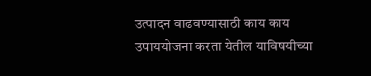उत्पादन वाढवण्यासाठी काय काय उपाययोजना करता येतील याविषयीच्या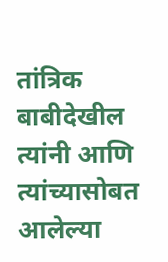तांत्रिक बाबीदेखील त्यांनी आणि त्यांच्यासोबत आलेल्या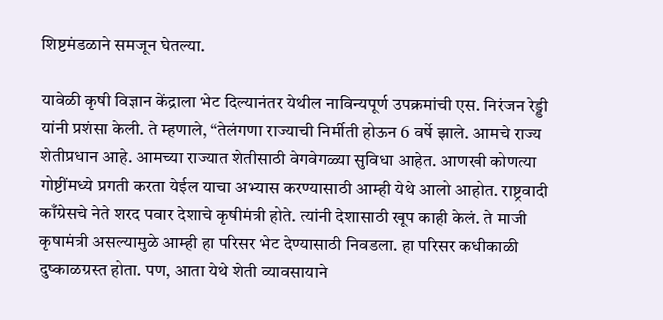शिष्टमंडळाने समजून घेतल्या.

यावेळी कृषी विज्ञान केंद्राला भेट दिल्यानंतर येथील नाविन्यपूर्ण उपक्रमांची एस. निरंजन रेड्डी यांनी प्रशंसा केली. ते म्हणाले, “तेलंगणा राज्याची निर्मीती होऊन 6 वर्षे झाले. आमचे राज्य शेतीप्रधान आहे. आमच्या राज्यात शेतीसाठी वेगवेगळ्या सुविधा आहेत. आणखी कोणत्या गोष्टींमध्ये प्रगती करता येईल याचा अभ्यास करण्यासाठी आम्ही येथे आलो आहोत. राष्ट्रवादी काँग्रेसचे नेते शरद पवार देशाचे कृषीमंत्री होते. त्यांनी देशासाठी खूप काही केलं. ते माजी कृषामंत्री असल्यामुळे आम्ही हा परिसर भेट देण्यासाठी निवडला. हा परिसर कधीकाळी दुष्काळग्रस्त होता. पण, आता येथे शेती व्यावसायाने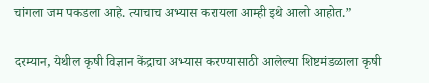चांगला जम पकडला आहे. त्याचाच अभ्यास करायला आम्ही इथे आलो आहोत.”

दरम्यान, येथील कृषी विज्ञान केंद्राचा अभ्यास करण्यासाठी आलेल्या शिष्टमंडळाला कृषी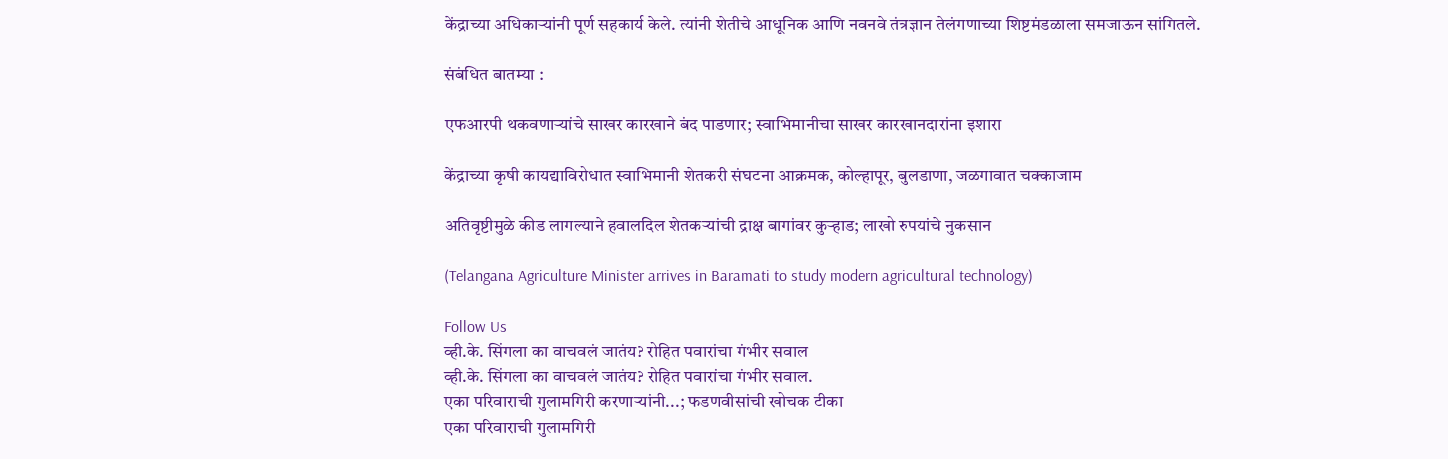केंद्राच्या अधिकाऱ्यांनी पूर्ण सहकार्य केले. त्यांनी शेतीचे आधूनिक आणि नवनवे तंत्रज्ञान तेलंगणाच्या शिष्टमंडळाला समजाऊन सांगितले.

संबंधित बातम्या :

एफआरपी थकवणाऱ्यांचे साखर कारखाने बंद पाडणार; स्वाभिमानीचा साखर कारखानदारांना इशारा

केंद्राच्या कृषी कायद्याविरोधात स्वाभिमानी शेतकरी संघटना आक्रमक, कोल्हापूर, बुलडाणा, जळगावात चक्काजाम

अतिवृष्टीमुळे कीड लागल्याने हवालदिल शेतकऱ्यांची द्राक्ष बागांवर कुऱ्हाड; लाखो रुपयांचे नुकसान

(Telangana Agriculture Minister arrives in Baramati to study modern agricultural technology)

Follow Us
व्ही.के. सिंगला का वाचवलं जातंय? रोहित पवारांचा गंभीर सवाल
व्ही.के. सिंगला का वाचवलं जातंय? रोहित पवारांचा गंभीर सवाल.
एका परिवाराची गुलामगिरी करणाऱ्यांनी...; फडणवीसांची खोचक टीका
एका परिवाराची गुलामगिरी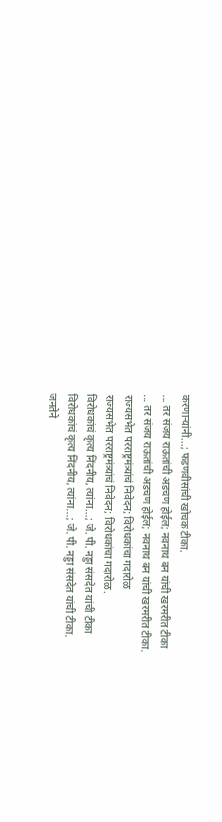करणाऱ्यांनी...; फडणवीसांची खोचक टीका.
... तर संजय राऊतांची अडचण होईल; नवनाथ बन यांची खरमरीत टीका
... तर संजय राऊतांची अडचण होईल; नवनाथ बन यांची खरमरीत टीका.
राज्यसभेत परराष्ट्रमंत्र्यांचं निवेदन; विरोधकांचा गदारोळ
राज्यसभेत परराष्ट्रमंत्र्यांचं निवेदन; विरोधकांचा गदारोळ.
विरोधकांचं कृत्य निंदनीय, त्यांना...; जे. पी. नड्डा संसदेत यांची टीका
विरोधकांचं कृत्य निंदनीय, त्यांना...; जे. पी. नड्डा संसदेत यांची टीका.
जनतेने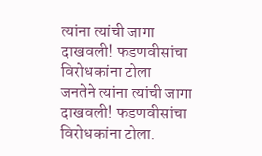त्यांना त्यांची जागा दाखवली! फडणवीसांचा विरोधकांना टोला
जनतेने त्यांना त्यांची जागा दाखवली! फडणवीसांचा विरोधकांना टोला.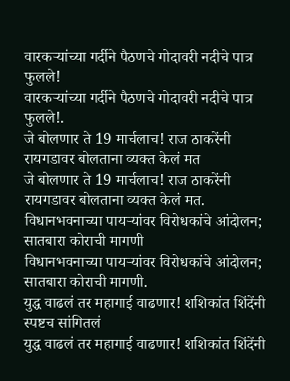वारकऱ्यांच्या गर्दीने पैठणचे गोदावरी नदीचे पात्र फुलले!
वारकऱ्यांच्या गर्दीने पैठणचे गोदावरी नदीचे पात्र फुलले!.
जे बोलणार ते 19 मार्चलाच! राज ठाकरेंनी रायगडावर बोलताना व्यक्त केलं मत
जे बोलणार ते 19 मार्चलाच! राज ठाकरेंनी रायगडावर बोलताना व्यक्त केलं मत.
विधानभवनाच्या पायऱ्यांवर विरोधकांचे आंदोलन; सातबारा कोराची मागणी
विधानभवनाच्या पायऱ्यांवर विरोधकांचे आंदोलन; सातबारा कोराची मागणी.
युद्ध वाढलं तर महागाई वाढणार! शशिकांत शिंदेंनी स्पष्टच सांगितलं
युद्ध वाढलं तर महागाई वाढणार! शशिकांत शिंदेंनी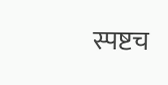स्पष्टच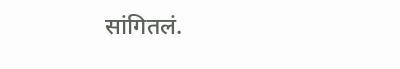सांगितलं.